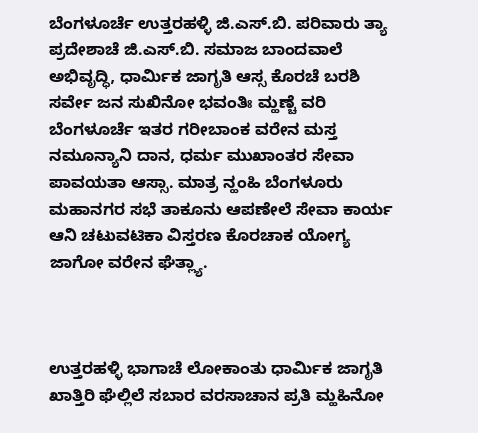ಬೆಂಗಳೂರ್ಚೆ ಉತ್ತರಹಳ್ಳಿ ಜಿ.ಎಸ್.ಬಿ. ಪರಿವಾರು ತ್ಯಾ ಪ್ರದೇಶಾಚೆ ಜಿ.ಎಸ್.ಬಿ. ಸಮಾಜ ಬಾಂದವಾಲೆ ಅಭಿವೃದ್ಧಿ, ಧಾರ್ಮಿಕ ಜಾಗೃತಿ ಆಸ್ಸ ಕೊರಚೆ ಬರಶಿ ಸರ್ವೇ ಜನ ಸುಖಿನೋ ಭವಂತಿಃ ಮ್ಹಣ್ಚೆ ವರಿ ಬೆಂಗಳೂರ್ಚೆ ಇತರ ಗರೀಬಾಂಕ ವರೇನ ಮಸ್ತ ನಮೂನ್ಯಾನಿ ದಾನ, ಧರ್ಮ ಮುಖಾಂತರ ಸೇವಾ ಪಾವಯತಾ ಆಸ್ಸಾ. ಮಾತ್ರ ನ್ಹಂಹಿ ಬೆಂಗಳೂರು ಮಹಾನಗರ ಸಭೆ ತಾಕೂನು ಆಪಣೇಲೆ ಸೇವಾ ಕಾರ್ಯ ಆನಿ ಚಟುವಟಿಕಾ ವಿಸ್ತರಣ ಕೊರಚಾಕ ಯೋಗ್ಯ ಜಾಗೋ ವರೇನ ಘೆತ್ಲ್ಯಾ.



ಉತ್ತರಹಳ್ಳಿ ಭಾಗಾಚೆ ಲೋಕಾಂತು ಧಾರ್ಮಿಕ ಜಾಗೃತಿ ಖಾತ್ತಿರಿ ಘೆಲ್ಲಿಲೆ ಸಬಾರ ವರಸಾಚಾನ ಪ್ರತಿ ಮ್ಹಹಿನೋ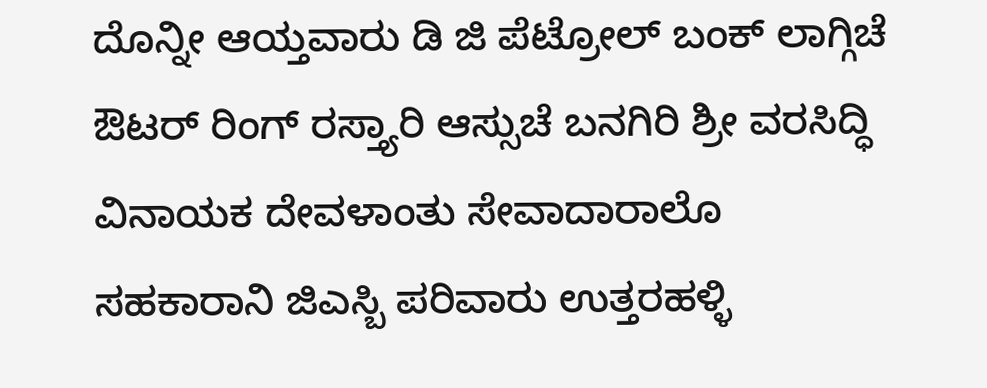ದೊನ್ನೀ ಆಯ್ತವಾರು ಡಿ ಜಿ ಪೆಟ್ರೋಲ್ ಬಂಕ್ ಲಾಗ್ಗಿಚೆ ಔಟರ್ ರಿಂಗ್ ರಸ್ತ್ಯಾರಿ ಆಸ್ಸುಚೆ ಬನಗಿರಿ ಶ್ರೀ ವರಸಿದ್ಧಿ ವಿನಾಯಕ ದೇವಳಾಂತು ಸೇವಾದಾರಾಲೊ ಸಹಕಾರಾನಿ ಜಿಎಸ್ಬಿ ಪರಿವಾರು ಉತ್ತರಹಳ್ಳಿ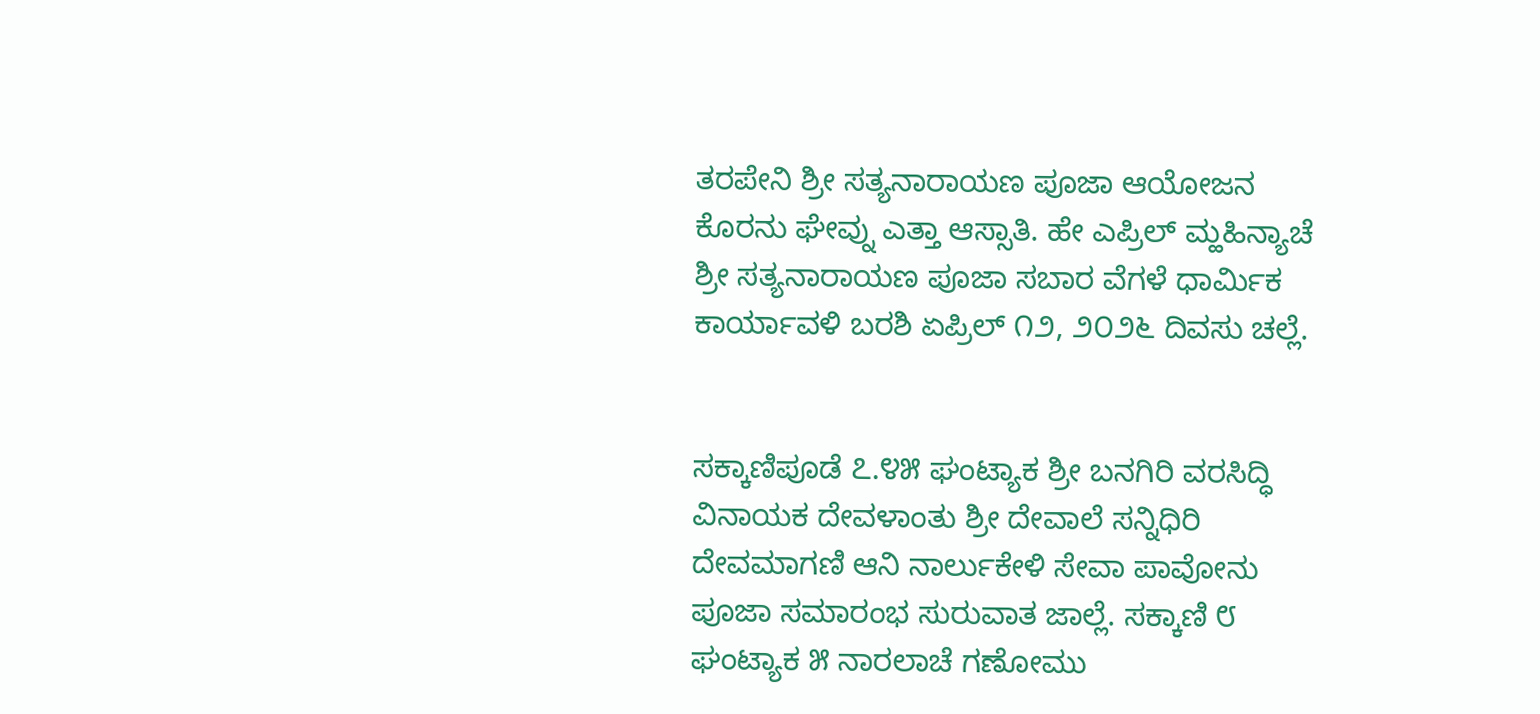ತರಪೇನಿ ಶ್ರೀ ಸತ್ಯನಾರಾಯಣ ಪೂಜಾ ಆಯೋಜನ ಕೊರನು ಘೇವ್ನು ಎತ್ತಾ ಆಸ್ಸಾತಿ. ಹೇ ಎಪ್ರಿಲ್ ಮ್ಹಹಿನ್ಯಾಚೆ ಶ್ರೀ ಸತ್ಯನಾರಾಯಣ ಪೂಜಾ ಸಬಾರ ವೆಗಳೆ ಧಾರ್ಮಿಕ ಕಾರ್ಯಾವಳಿ ಬರಶಿ ಏಪ್ರಿಲ್ ೧೨, ೨೦೨೬ ದಿವಸು ಚಲ್ಲೆ.


ಸಕ್ಕಾಣಿಪೂಡೆ ೭.೪೫ ಘಂಟ್ಯಾಕ ಶ್ರೀ ಬನಗಿರಿ ವರಸಿದ್ಧಿ ವಿನಾಯಕ ದೇವಳಾಂತು ಶ್ರೀ ದೇವಾಲೆ ಸನ್ನಿಧಿರಿ ದೇವಮಾಗಣಿ ಆನಿ ನಾರ್ಲುಕೇಳಿ ಸೇವಾ ಪಾವೋನು ಪೂಜಾ ಸಮಾರಂಭ ಸುರುವಾತ ಜಾಲ್ಲೆ. ಸಕ್ಕಾಣಿ ೮ ಘಂಟ್ಯಾಕ ೫ ನಾರಲಾಚೆ ಗಣೋಮು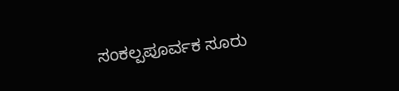ಸಂಕಲ್ಪಪೂರ್ವಕ ಸೂರು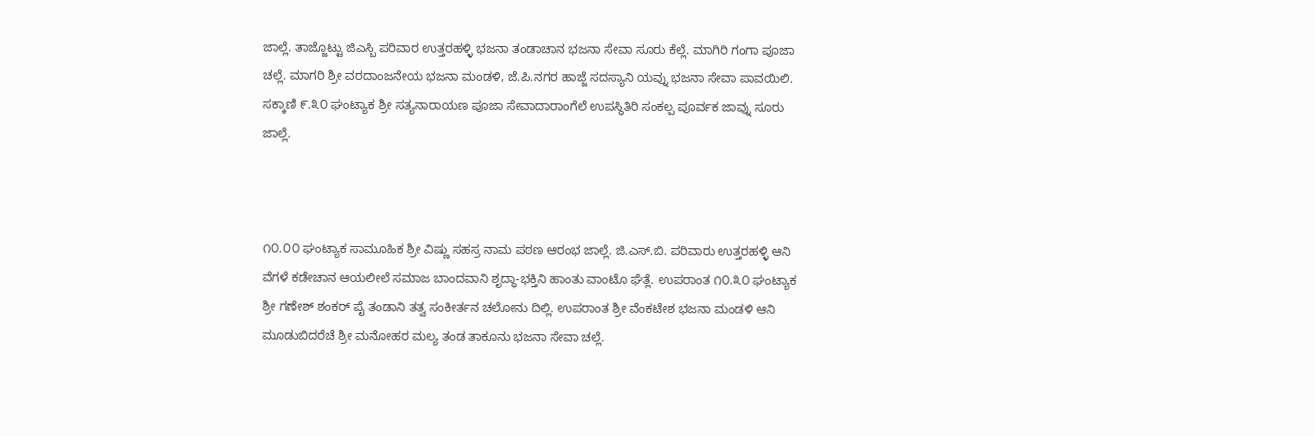ಜಾಲ್ಲೆ. ತಾಜ್ಜೊಟ್ಟು ಜಿಎಸ್ಬಿ ಪರಿವಾರ ಉತ್ತರಹಳ್ಳಿ ಭಜನಾ ತಂಡಾಚಾನ ಭಜನಾ ಸೇವಾ ಸೂರು ಕೆಲ್ಲೆ. ಮಾಗಿರಿ ಗಂಗಾ ಪೂಜಾ ಚಲ್ಲೆ. ಮಾಗರಿ ಶ್ರೀ ವರದಾಂಜನೇಯ ಭಜನಾ ಮಂಡಳಿ, ಜೆ.ಪಿ.ನಗರ ಹಾಜ್ಜೆ ಸದಸ್ಯಾನಿ ಯವ್ನು ಭಜನಾ ಸೇವಾ ಪಾವಯಿಲಿ. ಸಕ್ಕಾಣಿ ೯.೩೦ ಘಂಟ್ಯಾಕ ಶ್ರೀ ಸತ್ಯನಾರಾಯಣ ಪೂಜಾ ಸೇವಾದಾರಾಂಗೆಲೆ ಉಪಸ್ಥಿತಿರಿ ಸಂಕಲ್ಪ ಪೂರ್ವಕ ಜಾವ್ನು ಸೂರು ಜಾಲ್ಲೆ.



೧೦.೦೦ ಘಂಟ್ಯಾಕ ಸಾಮೂಹಿಕ ಶ್ರೀ ವಿಷ್ಣು ಸಹಸ್ರ ನಾಮ ಪಠಣ ಆರಂಭ ಜಾಲ್ಲೆ. ಜಿ.ಎಸ್.ಬಿ. ಪರಿವಾರು ಉತ್ತರಹಳ್ಳಿ ಆನಿ ವೆಗಳೆ ಕಡೇಚಾನ ಆಯಲೀಲೆ ಸಮಾಜ ಬಾಂದವಾನಿ ಶೃದ್ಧಾ-ಭಕ್ತಿನಿ ಹಾಂತು ವಾಂಟೊ ಘೆತ್ಲೆ. ಉಪರಾಂತ ೧೦.೩೦ ಘಂಟ್ಯಾಕ ಶ್ರೀ ಗಣೇಶ್ ಶಂಕರ್ ಪೈ ತಂಡಾನಿ ತತ್ವ ಸಂಕೀರ್ತನ ಚಲೋನು ದಿಲ್ಲಿ. ಉಪರಾಂತ ಶ್ರೀ ವೆಂಕಟೇಶ ಭಜನಾ ಮಂಡಳಿ ಆನಿ ಮೂಡುಬಿದರೆಚೆ ಶ್ರೀ ಮನೋಹರ ಮಲ್ಯ ತಂಡ ತಾಕೂನು ಭಜನಾ ಸೇವಾ ಚಲ್ಲೆ.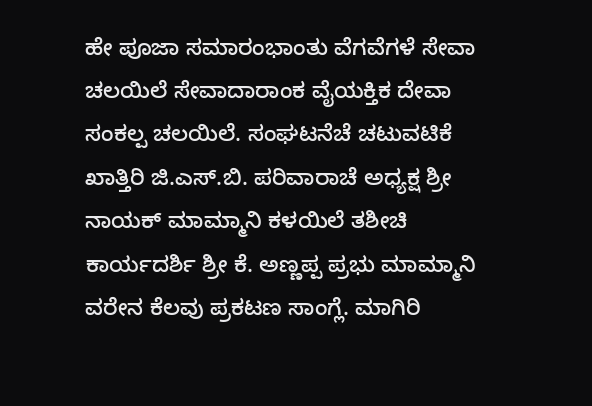ಹೇ ಪೂಜಾ ಸಮಾರಂಭಾಂತು ವೆಗವೆಗಳೆ ಸೇವಾ ಚಲಯಿಲೆ ಸೇವಾದಾರಾಂಕ ವೈಯಕ್ತಿಕ ದೇವಾ ಸಂಕಲ್ಪ ಚಲಯಿಲೆ. ಸಂಘಟನೆಚೆ ಚಟುವಟಿಕೆ ಖಾತ್ತಿರಿ ಜಿ.ಎಸ್.ಬಿ. ಪರಿವಾರಾಚೆ ಅಧ್ಯಕ್ಷ ಶ್ರೀ ನಾಯಕ್ ಮಾಮ್ಮಾನಿ ಕಳಯಿಲೆ ತಶೀಚಿ ಕಾರ್ಯದರ್ಶಿ ಶ್ರೀ ಕೆ. ಅಣ್ಣಪ್ಪ ಪ್ರಭು ಮಾಮ್ಮಾನಿ ವರೇನ ಕೆಲವು ಪ್ರಕಟಣ ಸಾಂಗ್ಲೆ. ಮಾಗಿರಿ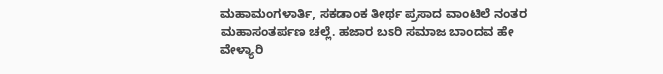ಮಹಾಮಂಗಳಾರ್ತಿ, ಸಕಡಾಂಕ ತೀರ್ಥ ಪ್ರಸಾದ ವಾಂಟಿಲೆ ನಂತರ ಮಹಾಸಂತರ್ಪಣ ಚಲ್ಲೆ. ಹಜಾರ ಬಽರಿ ಸಮಾಜ ಬಾಂದವ ಹೇ ವೇಳ್ಯಾರಿ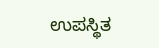ಉಪಸ್ಥಿತ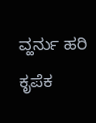ವ್ಹರ್ನು ಹರಿ ಕೃಪೆಕ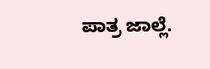ಪಾತ್ರ ಜಾಲ್ಲೆ.